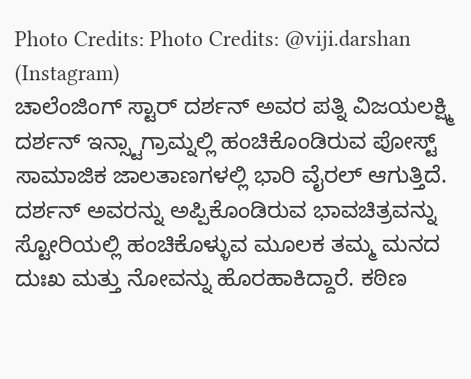Photo Credits: Photo Credits: @viji.darshan (Instagram)
ಚಾಲೆಂಜಿಂಗ್ ಸ್ಟಾರ್ ದರ್ಶನ್ ಅವರ ಪತ್ನಿ ವಿಜಯಲಕ್ಷ್ಮಿ ದರ್ಶನ್ ಇನ್ಸ್ಟಾಗ್ರಾಮ್ನಲ್ಲಿ ಹಂಚಿಕೊಂಡಿರುವ ಪೋಸ್ಟ್ ಸಾಮಾಜಿಕ ಜಾಲತಾಣಗಳಲ್ಲಿ ಭಾರಿ ವೈರಲ್ ಆಗುತ್ತಿದೆ. ದರ್ಶನ್ ಅವರನ್ನು ಅಪ್ಪಿಕೊಂಡಿರುವ ಭಾವಚಿತ್ರವನ್ನು ಸ್ಟೋರಿಯಲ್ಲಿ ಹಂಚಿಕೊಳ್ಳುವ ಮೂಲಕ ತಮ್ಮ ಮನದ ದುಃಖ ಮತ್ತು ನೋವನ್ನು ಹೊರಹಾಕಿದ್ದಾರೆ. ಕಠಿಣ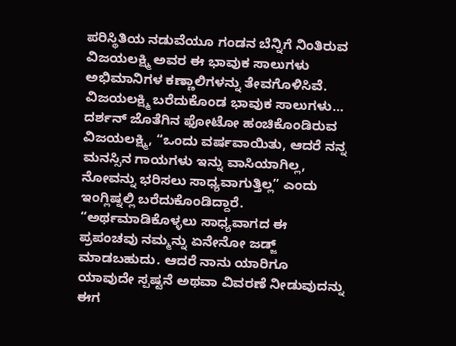ಪರಿಸ್ಥಿತಿಯ ನಡುವೆಯೂ ಗಂಡನ ಬೆನ್ನಿಗೆ ನಿಂತಿರುವ ವಿಜಯಲಕ್ಷ್ಮಿ ಅವರ ಈ ಭಾವುಕ ಸಾಲುಗಳು ಅಭಿಮಾನಿಗಳ ಕಣ್ಣಾಲಿಗಳನ್ನು ತೇವಗೊಳಿಸಿವೆ.
ವಿಜಯಲಕ್ಷ್ಮಿ ಬರೆದುಕೊಂಡ ಭಾವುಕ ಸಾಲುಗಳು…
ದರ್ಶನ್ ಜೊತೆಗಿನ ಫೋಟೋ ಹಂಚಿಕೊಂಡಿರುವ ವಿಜಯಲಕ್ಷ್ಮಿ, “ಒಂದು ವರ್ಷವಾಯಿತು, ಆದರೆ ನನ್ನ ಮನಸ್ಸಿನ ಗಾಯಗಳು ಇನ್ನು ವಾಸಿಯಾಗಿಲ್ಲ, ನೋವನ್ನು ಭರಿಸಲು ಸಾಧ್ಯವಾಗುತ್ತಿಲ್ಲ” ಎಂದು ಇಂಗ್ಲಿಷ್ನಲ್ಲಿ ಬರೆದುಕೊಂಡಿದ್ದಾರೆ.
“ಅರ್ಥಮಾಡಿಕೊಳ್ಳಲು ಸಾಧ್ಯವಾಗದ ಈ ಪ್ರಪಂಚವು ನಮ್ಮನ್ನು ಏನೇನೋ ಜಡ್ಜ್ ಮಾಡಬಹುದು. ಆದರೆ ನಾನು ಯಾರಿಗೂ ಯಾವುದೇ ಸ್ಪಷ್ಟನೆ ಅಥವಾ ವಿವರಣೆ ನೀಡುವುದನ್ನು ಈಗ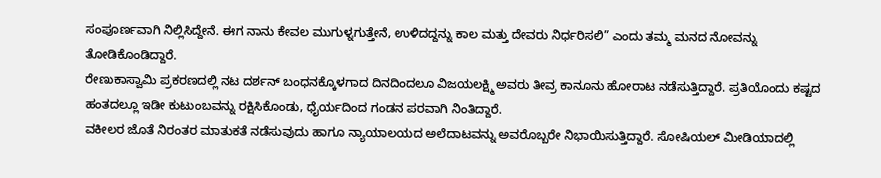ಸಂಪೂರ್ಣವಾಗಿ ನಿಲ್ಲಿಸಿದ್ದೇನೆ. ಈಗ ನಾನು ಕೇವಲ ಮುಗುಳ್ನಗುತ್ತೇನೆ, ಉಳಿದದ್ದನ್ನು ಕಾಲ ಮತ್ತು ದೇವರು ನಿರ್ಧರಿಸಲಿ” ಎಂದು ತಮ್ಮ ಮನದ ನೋವನ್ನು ತೋಡಿಕೊಂಡಿದ್ದಾರೆ.
ರೇಣುಕಾಸ್ವಾಮಿ ಪ್ರಕರಣದಲ್ಲಿ ನಟ ದರ್ಶನ್ ಬಂಧನಕ್ಕೊಳಗಾದ ದಿನದಿಂದಲೂ ವಿಜಯಲಕ್ಷ್ಮಿ ಅವರು ತೀವ್ರ ಕಾನೂನು ಹೋರಾಟ ನಡೆಸುತ್ತಿದ್ದಾರೆ. ಪ್ರತಿಯೊಂದು ಕಷ್ಟದ ಹಂತದಲ್ಲೂ ಇಡೀ ಕುಟುಂಬವನ್ನು ರಕ್ಷಿಸಿಕೊಂಡು, ಧೈರ್ಯದಿಂದ ಗಂಡನ ಪರವಾಗಿ ನಿಂತಿದ್ದಾರೆ.
ವಕೀಲರ ಜೊತೆ ನಿರಂತರ ಮಾತುಕತೆ ನಡೆಸುವುದು ಹಾಗೂ ನ್ಯಾಯಾಲಯದ ಅಲೆದಾಟವನ್ನು ಅವರೊಬ್ಬರೇ ನಿಭಾಯಿಸುತ್ತಿದ್ದಾರೆ. ಸೋಷಿಯಲ್ ಮೀಡಿಯಾದಲ್ಲಿ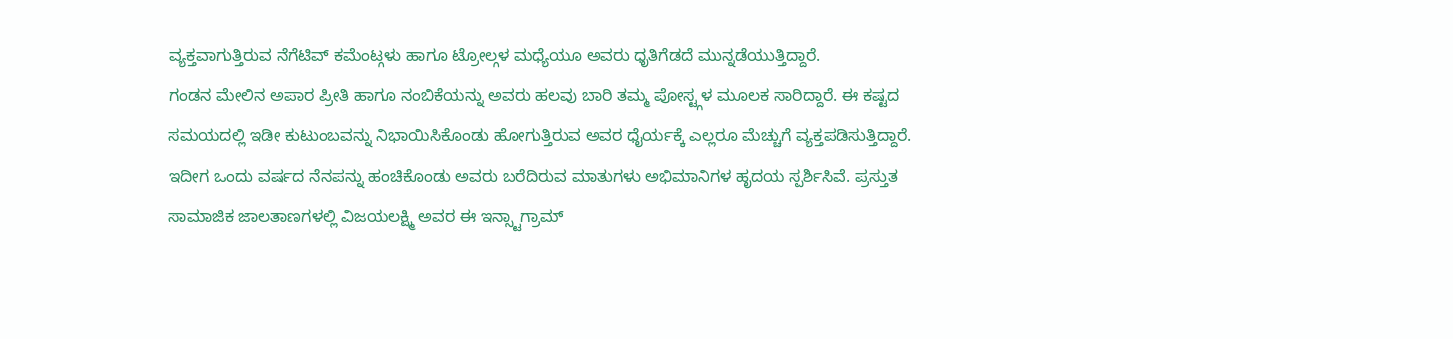ವ್ಯಕ್ತವಾಗುತ್ತಿರುವ ನೆಗೆಟಿವ್ ಕಮೆಂಟ್ಗಳು ಹಾಗೂ ಟ್ರೋಲ್ಗಳ ಮಧ್ಯೆಯೂ ಅವರು ಧೃತಿಗೆಡದೆ ಮುನ್ನಡೆಯುತ್ತಿದ್ದಾರೆ.
ಗಂಡನ ಮೇಲಿನ ಅಪಾರ ಪ್ರೀತಿ ಹಾಗೂ ನಂಬಿಕೆಯನ್ನು ಅವರು ಹಲವು ಬಾರಿ ತಮ್ಮ ಪೋಸ್ಟ್ಗಳ ಮೂಲಕ ಸಾರಿದ್ದಾರೆ. ಈ ಕಷ್ಟದ ಸಮಯದಲ್ಲಿ ಇಡೀ ಕುಟುಂಬವನ್ನು ನಿಭಾಯಿಸಿಕೊಂಡು ಹೋಗುತ್ತಿರುವ ಅವರ ಧೈರ್ಯಕ್ಕೆ ಎಲ್ಲರೂ ಮೆಚ್ಚುಗೆ ವ್ಯಕ್ತಪಡಿಸುತ್ತಿದ್ದಾರೆ.
ಇದೀಗ ಒಂದು ವರ್ಷದ ನೆನಪನ್ನು ಹಂಚಿಕೊಂಡು ಅವರು ಬರೆದಿರುವ ಮಾತುಗಳು ಅಭಿಮಾನಿಗಳ ಹೃದಯ ಸ್ಪರ್ಶಿಸಿವೆ. ಪ್ರಸ್ತುತ ಸಾಮಾಜಿಕ ಜಾಲತಾಣಗಳಲ್ಲಿ ವಿಜಯಲಕ್ಷ್ಮಿ ಅವರ ಈ ಇನ್ಸ್ಟಾಗ್ರಾಮ್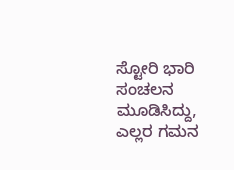ಸ್ಟೋರಿ ಭಾರಿ ಸಂಚಲನ ಮೂಡಿಸಿದ್ದು, ಎಲ್ಲರ ಗಮನ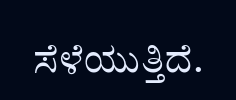ಸೆಳೆಯುತ್ತಿದೆ.